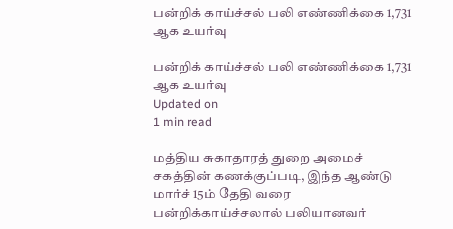பன்றிக் காய்ச்சல் பலி எண்ணிக்கை 1,731 ஆக உயர்வு

பன்றிக் காய்ச்சல் பலி எண்ணிக்கை 1,731 ஆக உயர்வு
Updated on
1 min read

மத்திய சுகாதாரத் துறை அமைச் சகத்தின் கணக்குப்படி, இந்த ஆண்டு மார்ச் 15ம் தேதி வரை பன்றிக்காய்ச்சலால் பலியானவர்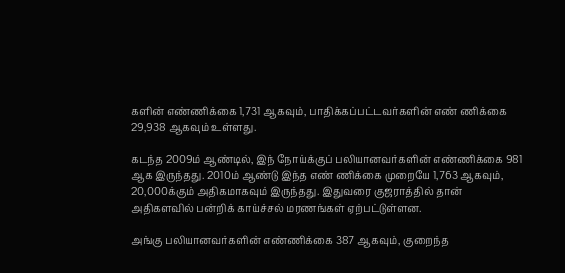களின் எண்ணிக்கை 1,731 ஆகவும், பாதிக்கப்பட்டவர்களின் எண் ணிக்கை 29,938 ஆகவும் உள்ளது.

கடந்த 2009ம் ஆண்டில், இந் நோய்க்குப் பலியானவர்களின் எண்ணிக்கை 981 ஆக இருந்தது. 2010ம் ஆண்டு இந்த எண் ணிக்கை முறையே 1,763 ஆகவும், 20,000க்கும் அதிகமாகவும் இருந்தது. இதுவரை குஜராத்தில் தான் அதிகளவில் பன்றிக் காய்ச்சல் மரணங்கள் ஏற்பட்டுள்ளன.

அங்கு பலியானவர்களின் எண்ணிக்கை 387 ஆகவும், குறைந்த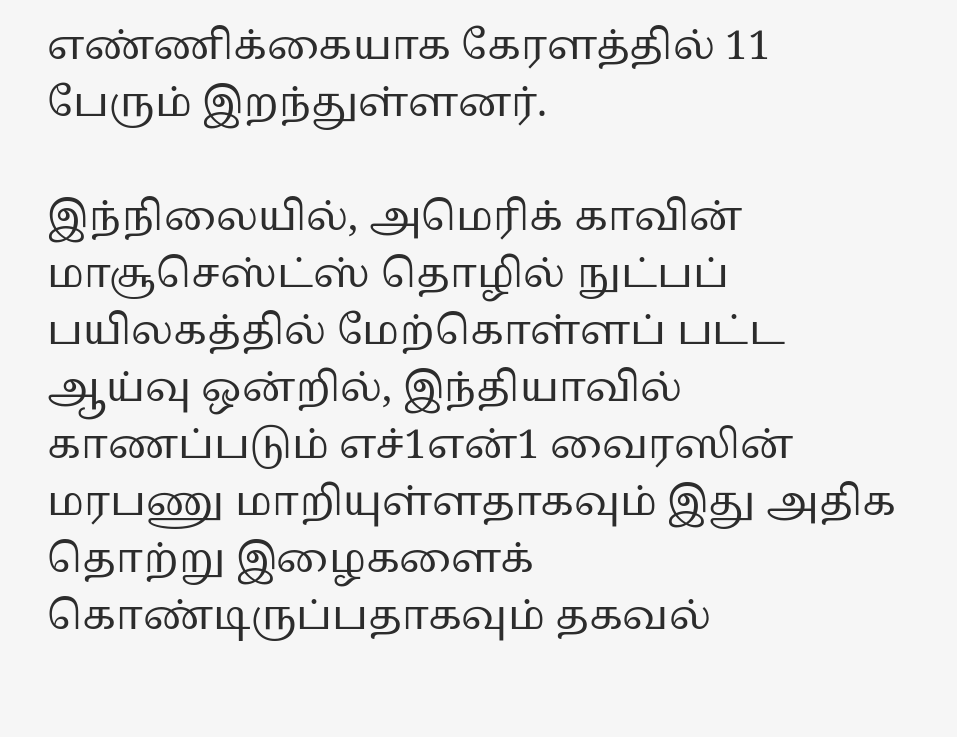எண்ணிக்கையாக கேரளத்தில் 11 பேரும் இறந்துள்ளனர்.

இந்நிலையில், அமெரிக் காவின் மாசூசெஸ்ட்ஸ் தொழில் நுட்பப் பயிலகத்தில் மேற்கொள்ளப் பட்ட ஆய்வு ஒன்றில், இந்தியாவில் காணப்படும் எச்1என்1 வைரஸின் மரபணு மாறியுள்ளதாகவும் இது அதிக தொற்று இழைகளைக் கொண்டிருப்பதாகவும் தகவல்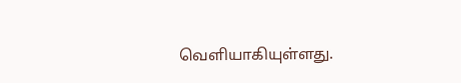வெளியாகியுள்ளது.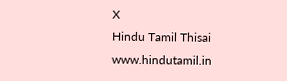X
Hindu Tamil Thisai
www.hindutamil.in